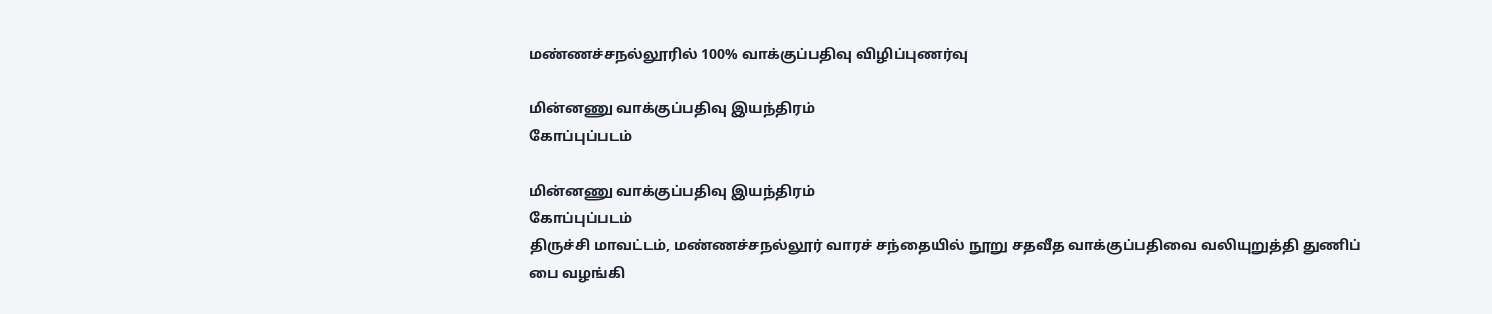மண்ணச்சநல்லூரில் 100% வாக்குப்பதிவு விழிப்புணர்வு

மின்னணு வாக்குப்பதிவு இயந்திரம்
கோப்புப்படம்

மின்னணு வாக்குப்பதிவு இயந்திரம்
கோப்புப்படம்
திருச்சி மாவட்டம், மண்ணச்சநல்லூர் வாரச் சந்தையில் நூறு சதவீத வாக்குப்பதிவை வலியுறுத்தி துணிப் பை வழங்கி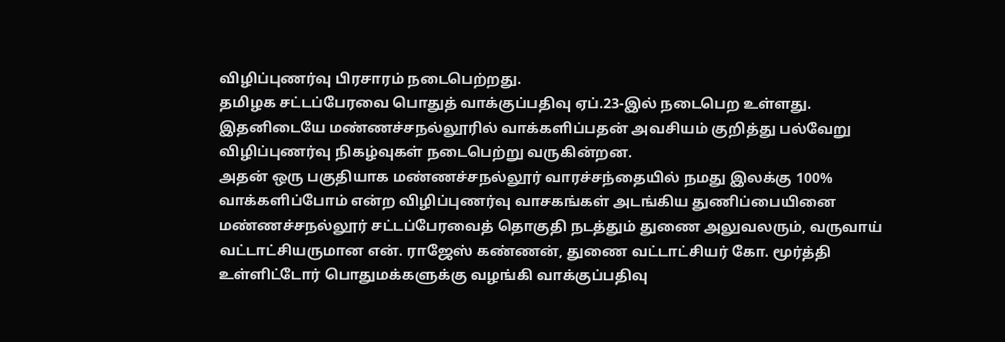விழிப்புணர்வு பிரசாரம் நடைபெற்றது.
தமிழக சட்டப்பேரவை பொதுத் வாக்குப்பதிவு ஏப்.23-இல் நடைபெற உள்ளது. இதனிடையே மண்ணச்சநல்லூரில் வாக்களிப்பதன் அவசியம் குறித்து பல்வேறு விழிப்புணர்வு நிகழ்வுகள் நடைபெற்று வருகின்றன.
அதன் ஒரு பகுதியாக மண்ணச்சநல்லூர் வாரச்சந்தையில் நமது இலக்கு 100% வாக்களிப்போம் என்ற விழிப்புணர்வு வாசகங்கள் அடங்கிய துணிப்பையினை மண்ணச்சநல்லூர் சட்டப்பேரவைத் தொகுதி நடத்தும் துணை அலுவலரும், வருவாய் வட்டாட்சியருமான என். ராஜேஸ் கண்ணன், துணை வட்டாட்சியர் கோ. மூர்த்தி உள்ளிட்டோர் பொதுமக்களுக்கு வழங்கி வாக்குப்பதிவு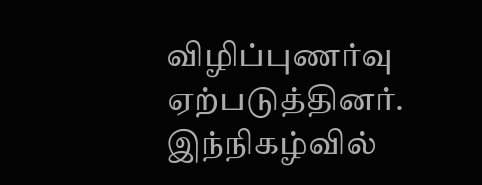விழிப்புணர்வு ஏற்படுத்தினர்.
இந்நிகழ்வில்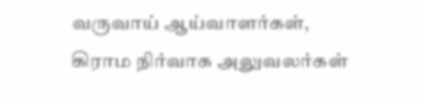வருவாய் ஆய்வாளர்கள், கிராம நிர்வாக அலுவலர்கள்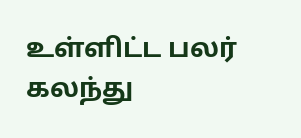உள்ளிட்ட பலர் கலந்து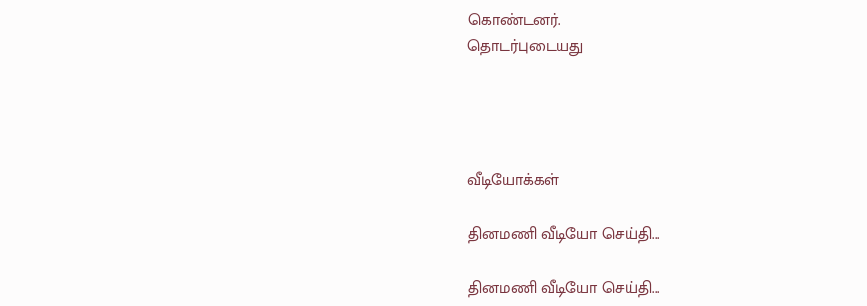கொண்டனர்.
தொடர்புடையது




வீடியோக்கள்

தினமணி வீடியோ செய்தி...

தினமணி வீடியோ செய்தி...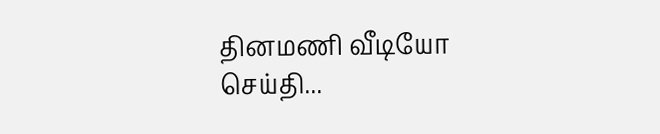தினமணி வீடியோ செய்தி...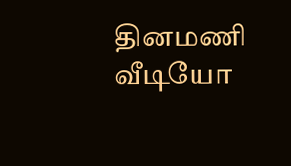தினமணி வீடியோ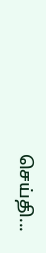செய்தி...